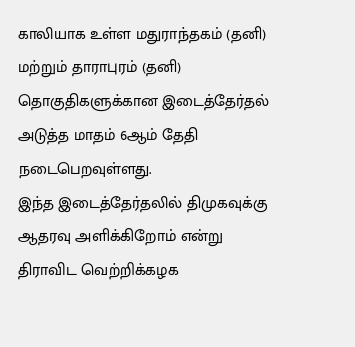காலியாக உள்ள மதுராந்தகம் (தனி) மற்றும் தாராபுரம் (தனி) தொகுதிகளுக்கான இடைத்தேர்தல் அடுத்த மாதம் 6ஆம் தேதி நடைபெறவுள்ளது.
இந்த இடைத்தேர்தலில் திமுகவுக்கு ஆதரவு அளிக்கிறோம் என்று திராவிட வெற்றிக்கழக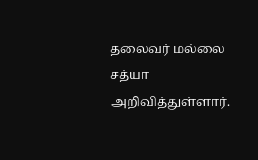தலைவர் மல்லை சத்யா அறிவித்துள்ளார்.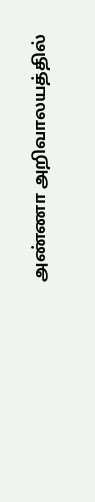அண்ணா அறிவாலயத்தில்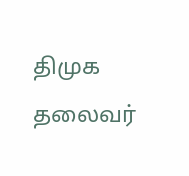திமுக தலைவர்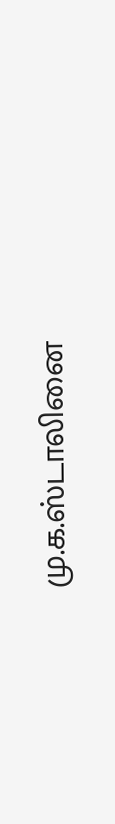மு.க.ஸ்டாலினை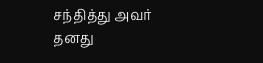சந்தித்து அவர் தனது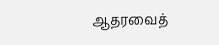ஆதரவைத்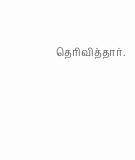தெரிவித்தார்.